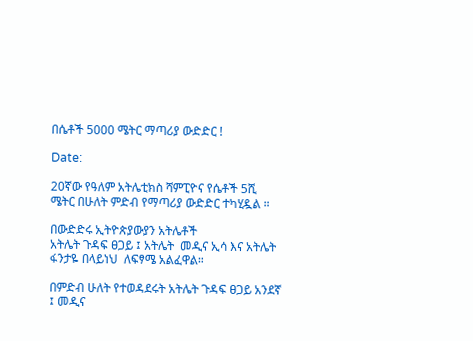በሴቶች 5000 ሜትር ማጣሪያ ውድድር !

Date:

20ኛው የዓለም አትሌቲክስ ሻምፒዮና የሴቶች 5ሺ ሜትር በሁለት ምድብ የማጣሪያ ውድድር ተካሂዷል ።

በውድድሩ ኢትዮጵያውያን አትሌቶች
አትሌት ጉዳፍ ፀጋይ ፤ አትሌት  መዲና ኢሳ እና አትሌት  ፋንታዬ በላይነህ  ለፍፃሜ አልፈዋል።

በምድብ ሁለት የተወዳደሩት አትሌት ጉዳፍ ፀጋይ አንደኛ ፤ መዲና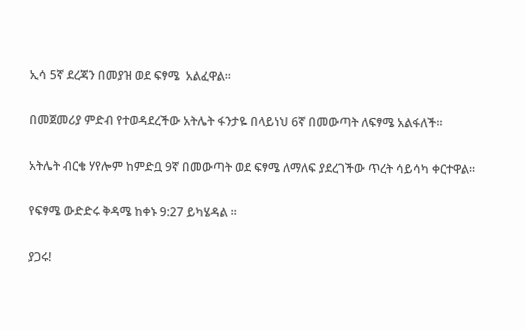ኢሳ 5ኛ ደረጃን በመያዝ ወደ ፍፃሜ  አልፈዋል።

በመጀመሪያ ምድብ የተወዳደረችው አትሌት ፋንታዬ በላይነህ 6ኛ በመውጣት ለፍፃሜ አልፋለች።

አትሌት ብርቄ ሃየሎም ከምድቧ 9ኛ በመውጣት ወደ ፍፃሜ ለማለፍ ያደረገችው ጥረት ሳይሳካ ቀርተዋል።

የፍፃሜ ውድድሩ ቅዳሜ ከቀኑ 9:27 ይካሄዳል ።

ያጋሩ!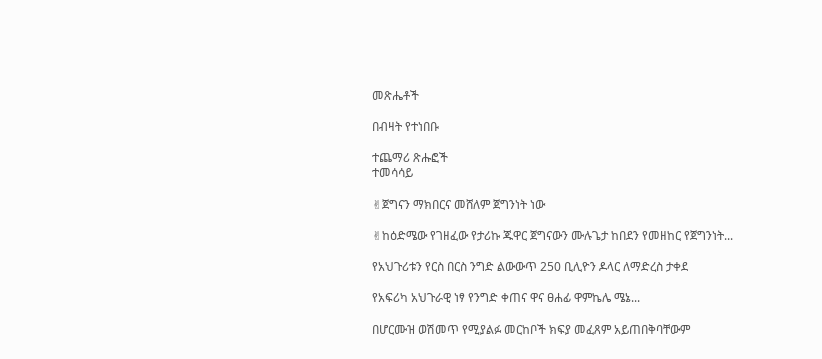መጽሔቶች

በብዛት የተነበቡ

ተጨማሪ ጽሑፎች
ተመሳሳይ

✌ጀግናን ማክበርና መሸለም ጀግንነት ነው

✌ከዕድሜው የገዘፈው የታሪኩ ጁዋር ጀግናውን ሙሉጌታ ከበደን የመዘከር የጀግንነት...

የአህጉሪቱን የርስ በርስ ንግድ ልውውጥ 250 ቢሊዮን ዶላር ለማድረስ ታቀደ

የአፍሪካ አህጉራዊ ነፃ የንግድ ቀጠና ዋና ፀሐፊ ዋምኬሌ ሜኔ...

በሆርሙዝ ወሽመጥ የሚያልፉ መርከቦች ክፍያ መፈጸም አይጠበቅባቸውም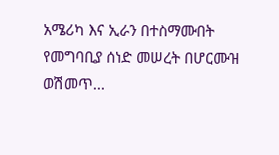አሜሪካ እና ኢራን በተስማሙበት የመግባቢያ ሰነድ መሠረት በሆርሙዝ ወሽመጥ...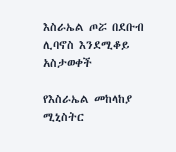እስራኤል ጦሯ በደቡብ ሊባኖስ እንደሚቆይ አስታወቀች

የእስራኤል መከላከያ ሚኒስትር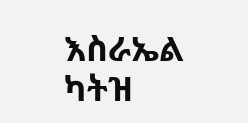እስራኤል ካትዝ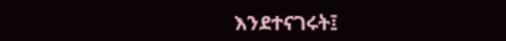እንደተናገሩት፤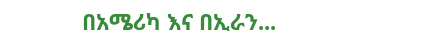በአሜሪካ እና በኢራን...